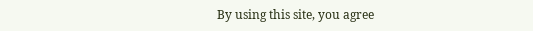By using this site, you agree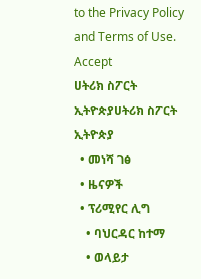to the Privacy Policy and Terms of Use.
Accept
ሀትሪክ ስፖርት ኢትዮጵያሀትሪክ ስፖርት ኢትዮጵያ
  • መነሻ ገፅ
  • ዜናዎች
  • ፕሪሚየር ሊግ
    • ባህርዳር ከተማ
    • ወላይታ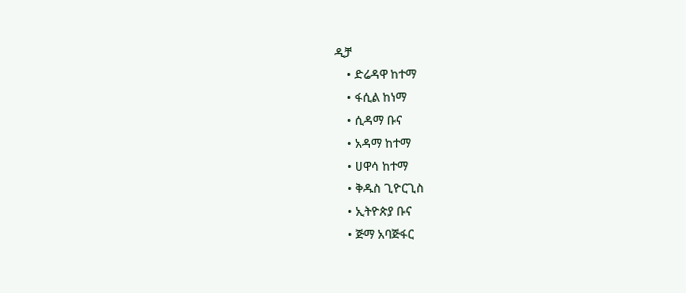ዲቻ
    • ድሬዳዋ ከተማ
    • ፋሲል ከነማ
    • ሲዳማ ቡና
    • አዳማ ከተማ
    • ሀዋሳ ከተማ
    • ቅዱስ ጊዮርጊስ
    • ኢትዮጵያ ቡና
    • ጅማ አባጅፋር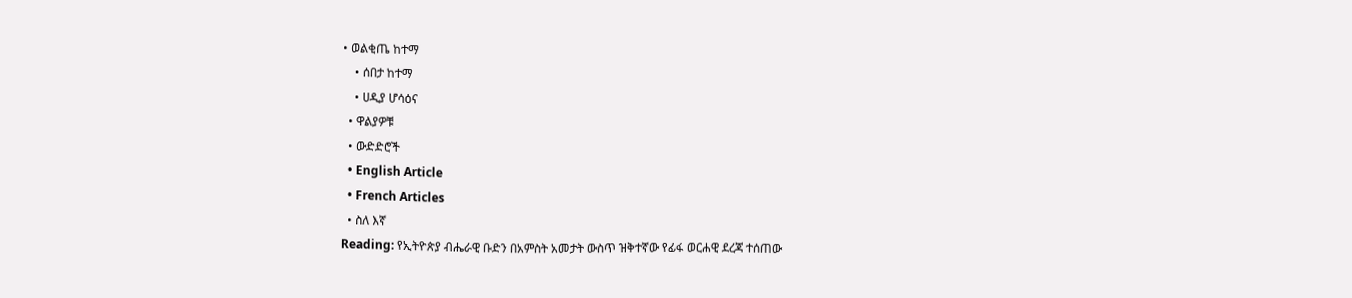• ወልቂጤ ከተማ
    • ሰበታ ከተማ
    • ሀዲያ ሆሳዕና
  • ዋልያዎቹ
  • ውድድሮች
  • English Article
  • French Articles
  • ስለ እኛ
Reading: የኢትዮጵያ ብሔራዊ ቡድን በአምስት አመታት ውስጥ ዝቅተኛው የፊፋ ወርሐዊ ደረጃ ተሰጠው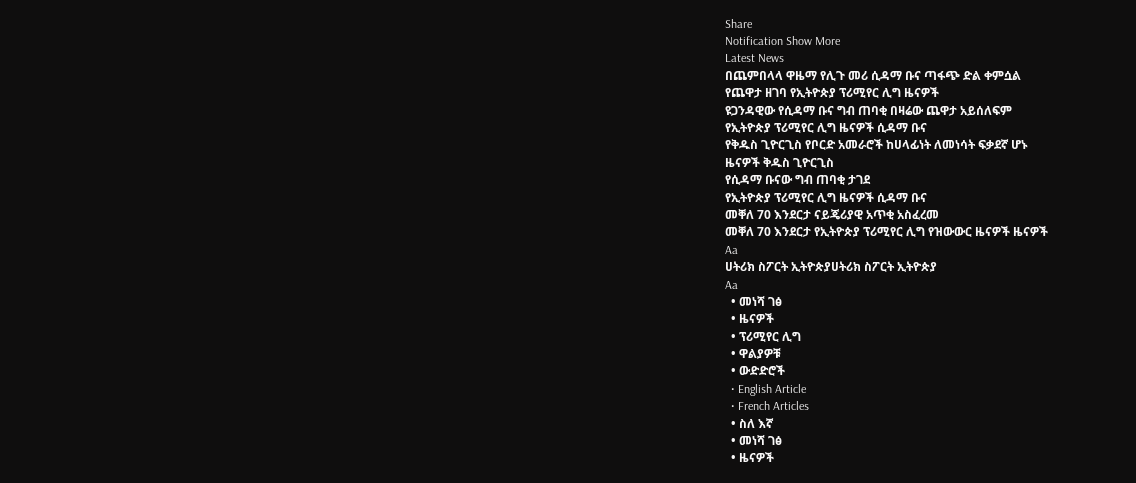Share
Notification Show More
Latest News
በጨምበላላ ዋዜማ የሊጉ መሪ ሲዳማ ቡና ጣፋጭ ድል ቀምሷል
የጨዋታ ዘገባ የኢትዮጵያ ፕሪሚየር ሊግ ዜናዎች
ዩጋንዳዊው የሲዳማ ቡና ግብ ጠባቂ በዛሬው ጨዋታ አይሰለፍም
የኢትዮጵያ ፕሪሚየር ሊግ ዜናዎች ሲዳማ ቡና
የቅዱስ ጊዮርጊስ የቦርድ አመራሮች ከሀላፊነት ለመነሳት ፍቃደኛ ሆኑ
ዜናዎች ቅዱስ ጊዮርጊስ
የሲዳማ ቡናው ግብ ጠባቂ ታገደ
የኢትዮጵያ ፕሪሚየር ሊግ ዜናዎች ሲዳማ ቡና
መቐለ 70 እንደርታ ናይጄሪያዊ አጥቂ አስፈረመ
መቐለ 70 እንደርታ የኢትዮጵያ ፕሪሚየር ሊግ የዝውውር ዜናዎች ዜናዎች
Aa
ሀትሪክ ስፖርት ኢትዮጵያሀትሪክ ስፖርት ኢትዮጵያ
Aa
  • መነሻ ገፅ
  • ዜናዎች
  • ፕሪሚየር ሊግ
  • ዋልያዎቹ
  • ውድድሮች
  • English Article
  • French Articles
  • ስለ እኛ
  • መነሻ ገፅ
  • ዜናዎች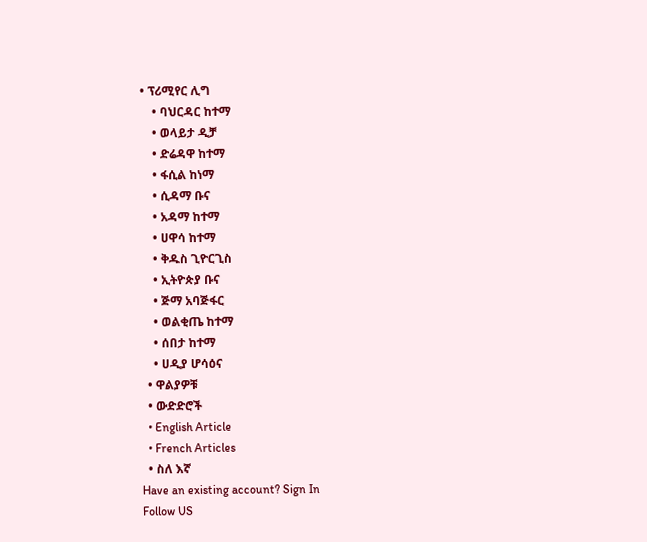• ፕሪሚየር ሊግ
    • ባህርዳር ከተማ
    • ወላይታ ዲቻ
    • ድሬዳዋ ከተማ
    • ፋሲል ከነማ
    • ሲዳማ ቡና
    • አዳማ ከተማ
    • ሀዋሳ ከተማ
    • ቅዱስ ጊዮርጊስ
    • ኢትዮጵያ ቡና
    • ጅማ አባጅፋር
    • ወልቂጤ ከተማ
    • ሰበታ ከተማ
    • ሀዲያ ሆሳዕና
  • ዋልያዎቹ
  • ውድድሮች
  • English Article
  • French Articles
  • ስለ እኛ
Have an existing account? Sign In
Follow US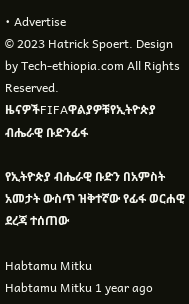• Advertise
© 2023 Hatrick Spoert. Design by Tech-ethiopia.com All Rights Reserved.
ዜናዎችFIFAዋልያዎቹየኢትዮጵያ ብሔራዊ ቡድንፊፋ

የኢትዮጵያ ብሔራዊ ቡድን በአምስት አመታት ውስጥ ዝቅተኛው የፊፋ ወርሐዊ ደረጃ ተሰጠው

Habtamu Mitku
Habtamu Mitku 1 year ago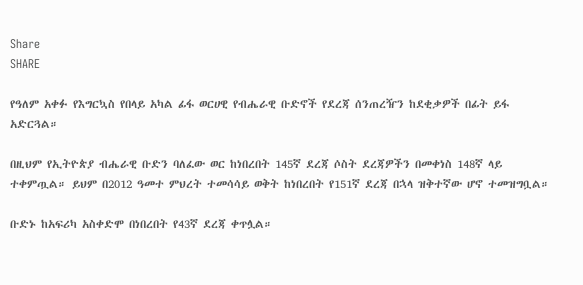Share
SHARE

የዓለም አቀፉ የእግርኳስ የበላይ አካል ፊፋ ወርሀዊ የብሔራዊ ቡድኖች የደረጃ ሰንጠረዥን ከደቂቃዎች በፊት ይፋ አድርጓል።

በዚህም የኢትዮጵያ ብሔራዊ ቡድን ባለፈው ወር ከነበረበት 145ኛ ደረጃ ሶስት ደረጃዎችን በመቀነስ 148ኛ ላይ ተቀምጧል። ይህም በ2012 ዓመተ ምህረት ተመሳሳይ ወቅት ከነበረበት የ151ኛ ደረጃ በኋላ ዝቅተኛው ሆኖ ተመዝግቧል።

ቡድኑ ከአፍሪካ አስቀድሞ በነበረበት የ43ኛ ደረጃ ቀጥሏል።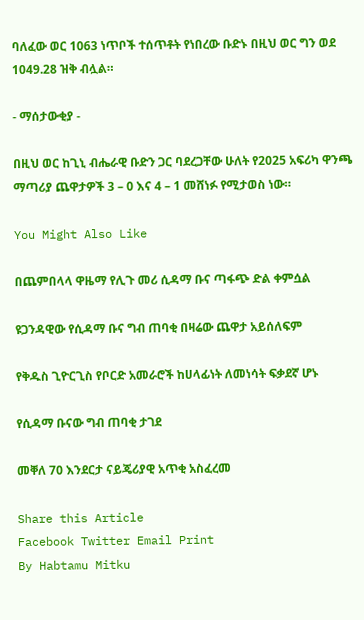ባለፈው ወር 1063 ነጥቦች ተሰጥቶት የነበረው ቡድኑ በዚህ ወር ግን ወደ 1049.28 ዝቅ ብሏል።

- ማሰታውቂያ -

በዚህ ወር ከጊኒ ብሔራዊ ቡድን ጋር ባደረጋቸው ሁለት የ2025 አፍሪካ ዋንጫ ማጣሪያ ጨዋታዎች 3 – 0 እና 4 – 1 መሸነፉ የሚታወስ ነው።

You Might Also Like

በጨምበላላ ዋዜማ የሊጉ መሪ ሲዳማ ቡና ጣፋጭ ድል ቀምሷል

ዩጋንዳዊው የሲዳማ ቡና ግብ ጠባቂ በዛሬው ጨዋታ አይሰለፍም

የቅዱስ ጊዮርጊስ የቦርድ አመራሮች ከሀላፊነት ለመነሳት ፍቃደኛ ሆኑ

የሲዳማ ቡናው ግብ ጠባቂ ታገደ

መቐለ 70 እንደርታ ናይጄሪያዊ አጥቂ አስፈረመ

Share this Article
Facebook Twitter Email Print
By Habtamu Mitku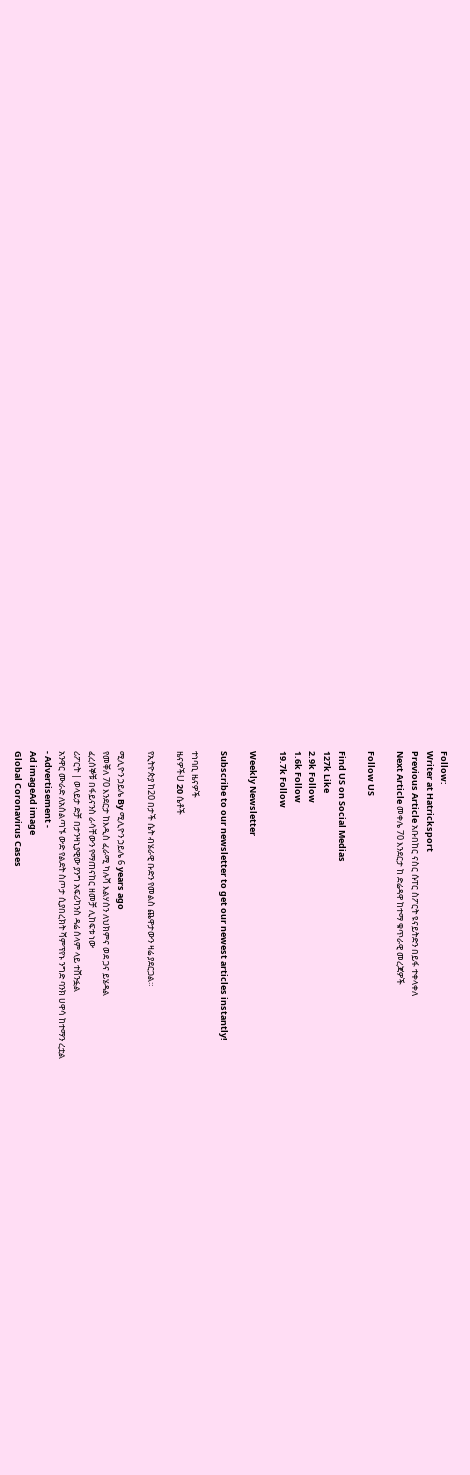Follow:
Writer at Hatricksport
Previous Article አቡበከር ናስር ሱፐር ስፖርት ዩናይትድን በይፋ ተቀላቀለ
Next Article መቀሌ 70 እንደርታ ከ ድሬዳዋ ከተማ ቁጥራዊ መረጃዎች

Follow US

Find US on Social Medias
127k Like
2.9k Follow
1.6k Follow
19.7k Follow

Weekly Newsletter

Subscribe to our newsletter to get our newest articles instantly!

ተነባቢ ዜናዎች
ዜናዎችU 20 ሴቶች

የኢትዮጵያ ከ20 በታች ሴት ብሄራዊ ቡድን የመልስ ጨዋታውን ዛሬ ያደርጋል።

ሚሊዮን ኃይሌ By ሚሊዮን ኃይሌ 6 years ago
የመቐለ 70 እንደርታ ከእዲስ ፈራሚ ካሉሻ እልሃሰን ለህክምና ወደ ጋና ይሄዳል
ፈረሰኞቹ በፋይናንስ ራሳቸውን የማጠናከር ዘመቻ ሊከፍቱ ነው
ሪፖርት | ወላይታ ድቻ በታንዛኒያዊው ያንግ አፍሪካንስ ዳሬ ሰላም ላይ ተሸንፏል
አንዋር ሙራድ ለአሰልጣኙ ውድ የልደት ስጦታ ሲያበረክት ሻምፕየኑ ንግድ ባንክ ሀዋሳ ከተማን ረቷል
- Advertisement -
Ad imageAd image
Global Coronavirus Cases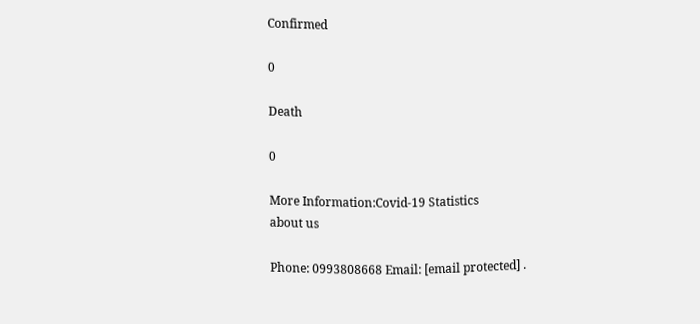Confirmed

0

Death

0

More Information:Covid-19 Statistics
about us

Phone: 0993808668 Email: [email protected] .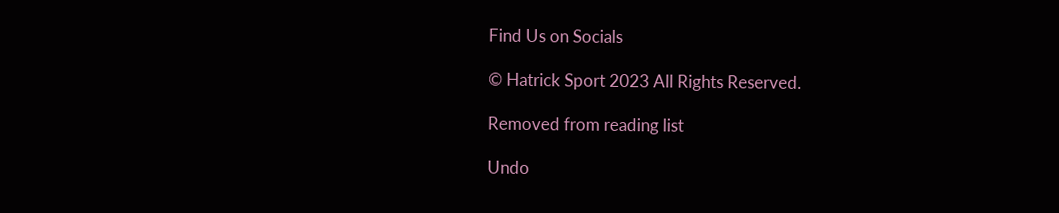Find Us on Socials

© Hatrick Sport 2023 All Rights Reserved.

Removed from reading list

Undo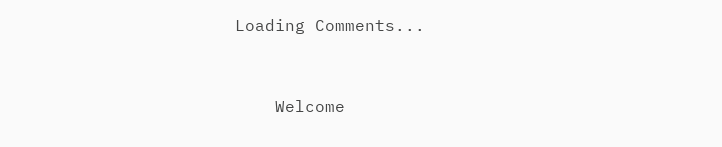Loading Comments...


    Welcome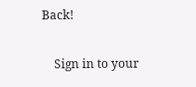Back!

    Sign in to your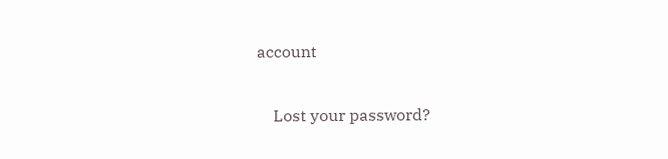account

    Lost your password?